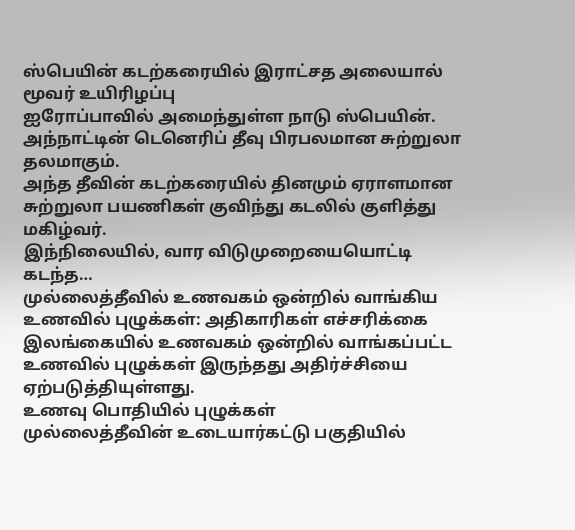ஸ்பெயின் கடற்கரையில் இராட்சத அலையால் மூவர் உயிரிழப்பு
ஐரோப்பாவில் அமைந்துள்ள நாடு ஸ்பெயின். அந்நாட்டின் டெனெரிப் தீவு பிரபலமான சுற்றுலா தலமாகும்.
அந்த தீவின் கடற்கரையில் தினமும் ஏராளமான சுற்றுலா பயணிகள் குவிந்து கடலில் குளித்து மகிழ்வர்.
இந்நிலையில், வார விடுமுறையையொட்டி கடந்த…
முல்லைத்தீவில் உணவகம் ஒன்றில் வாங்கிய உணவில் புழுக்கள்: அதிகாரிகள் எச்சரிக்கை
இலங்கையில் உணவகம் ஒன்றில் வாங்கப்பட்ட உணவில் புழுக்கள் இருந்தது அதிர்ச்சியை ஏற்படுத்தியுள்ளது.
உணவு பொதியில் புழுக்கள்
முல்லைத்தீவின் உடையார்கட்டு பகுதியில்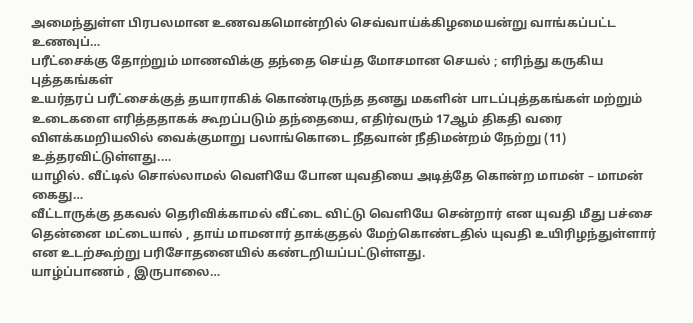அமைந்துள்ள பிரபலமான உணவகமொன்றில் செவ்வாய்க்கிழமையன்று வாங்கப்பட்ட உணவுப்…
பரீட்சைக்கு தோற்றும் மாணவிக்கு தந்தை செய்த மோசமான செயல் ; எரிந்து கருகிய புத்தகங்கள்
உயர்தரப் பரீட்சைக்குத் தயாராகிக் கொண்டிருந்த தனது மகளின் பாடப்புத்தகங்கள் மற்றும் உடைகளை எரித்ததாகக் கூறப்படும் தந்தையை, எதிர்வரும் 17ஆம் திகதி வரை விளக்கமறியலில் வைக்குமாறு பலாங்கொடை நீதவான் நீதிமன்றம் நேற்று (11) உத்தரவிட்டுள்ளது.…
யாழில். வீட்டில் சொல்லாமல் வெளியே போன யுவதியை அடித்தே கொன்ற மாமன் – மாமன் கைது…
வீட்டாருக்கு தகவல் தெரிவிக்காமல் வீட்டை விட்டு வெளியே சென்றார் என யுவதி மீது பச்சை தென்னை மட்டையால் , தாய் மாமனார் தாக்குதல் மேற்கொண்டதில் யுவதி உயிரிழந்துள்ளார் என உடற்கூற்று பரிசோதனையில் கண்டறியப்பட்டுள்ளது.
யாழ்ப்பாணம் , இருபாலை…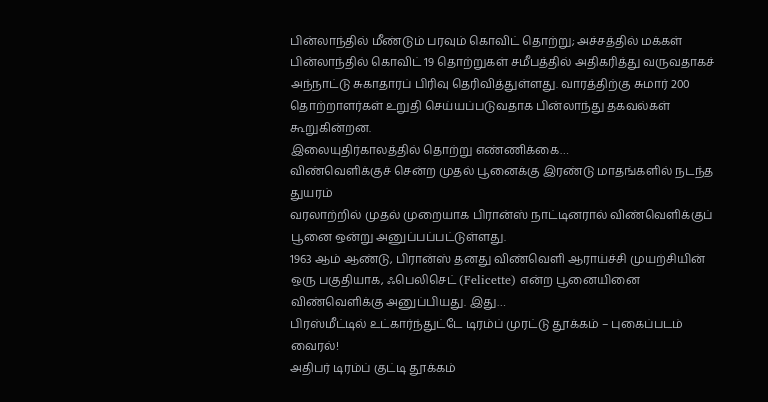பின்லாந்தில் மீண்டும் பரவும் கொவிட் தொற்று; அச்சத்தில் மக்கள்
பின்லாந்தில் கொவிட் 19 தொற்றுகள் சமீபத்தில் அதிகரித்து வருவதாகச் அந்நாட்டு சுகாதாரப் பிரிவு தெரிவித்துள்ளது. வாரத்திற்கு சுமார் 200 தொற்றாளர்கள் உறுதி செய்யப்படுவதாக பின்லாந்து தகவல்கள் கூறுகின்றன.
இலையுதிர்காலத்தில் தொற்று எண்ணிக்கை…
விண்வெளிக்குச் சென்ற முதல் பூனைக்கு இரண்டு மாதங்களில் நடந்த துயரம்
வரலாற்றில் முதல் முறையாக பிரான்ஸ் நாட்டினரால் விண்வெளிக்குப் பூனை ஒன்று அனுப்பப்பட்டுள்ளது.
1963 ஆம் ஆண்டு, பிரான்ஸ் தனது விண்வெளி ஆராய்ச்சி முயற்சியின் ஒரு பகுதியாக, ஃபெலிசெட் (Felicette) என்ற பூனையினை விண்வெளிக்கு அனுப்பியது. இது…
பிரஸ்மீட்டில் உட்கார்ந்துட்டே டிரம்ப் முரட்டு தூக்கம் – புகைப்படம் வைரல்!
அதிபர் டிரம்ப் குட்டி தூக்கம்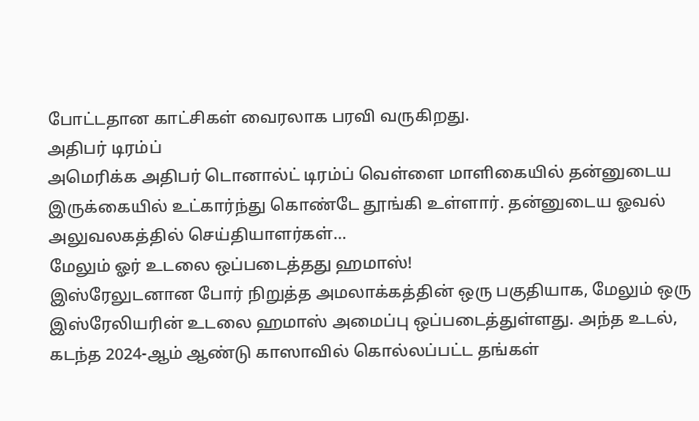போட்டதான காட்சிகள் வைரலாக பரவி வருகிறது.
அதிபர் டிரம்ப்
அமெரிக்க அதிபர் டொனால்ட் டிரம்ப் வெள்ளை மாளிகையில் தன்னுடைய இருக்கையில் உட்கார்ந்து கொண்டே தூங்கி உள்ளார். தன்னுடைய ஓவல் அலுவலகத்தில் செய்தியாளர்கள்…
மேலும் ஓர் உடலை ஒப்படைத்தது ஹமாஸ்!
இஸ்ரேலுடனான போர் நிறுத்த அமலாக்கத்தின் ஒரு பகுதியாக, மேலும் ஒரு இஸ்ரேலியரின் உடலை ஹமாஸ் அமைப்பு ஒப்படைத்துள்ளது. அந்த உடல், கடந்த 2024-ஆம் ஆண்டு காஸாவில் கொல்லப்பட்ட தங்கள்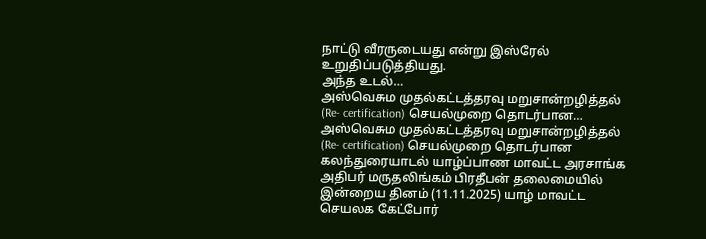நாட்டு வீரருடையது என்று இஸ்ரேல் உறுதிப்படுத்தியது.
அந்த உடல்…
அஸ்வெசும முதல்கட்டத்தரவு மறுசான்றழித்தல் (Re- certification) செயல்முறை தொடர்பான…
அஸ்வெசும முதல்கட்டத்தரவு மறுசான்றழித்தல் (Re- certification) செயல்முறை தொடர்பான கலந்துரையாடல் யாழ்ப்பாண மாவட்ட அரசாங்க அதிபர் மருதலிங்கம் பிரதீபன் தலைமையில் இன்றைய தினம் (11.11.2025) யாழ் மாவட்ட செயலக கேட்போர்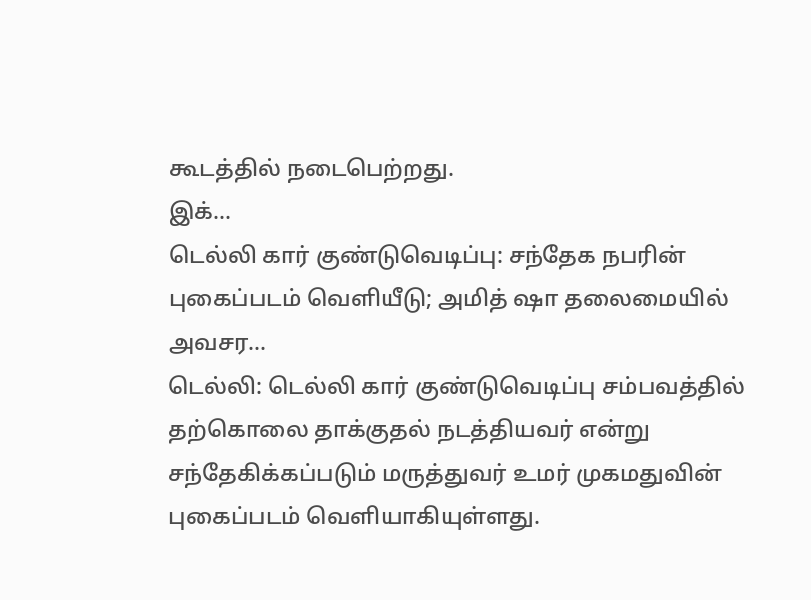கூடத்தில் நடைபெற்றது.
இக்…
டெல்லி கார் குண்டுவெடிப்பு: சந்தேக நபரின் புகைப்படம் வெளியீடு; அமித் ஷா தலைமையில் அவசர…
டெல்லி: டெல்லி கார் குண்டுவெடிப்பு சம்பவத்தில் தற்கொலை தாக்குதல் நடத்தியவர் என்று சந்தேகிக்கப்படும் மருத்துவர் உமர் முகமதுவின் புகைப்படம் வெளியாகியுள்ளது.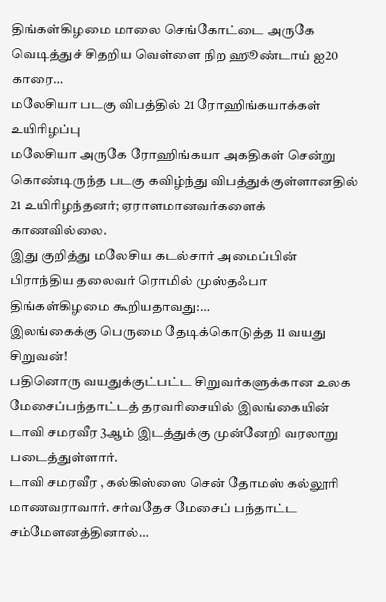திங்கள்கிழமை மாலை செங்கோட்டை அருகே வெடித்துச் சிதறிய வெள்ளை நிற ஹூண்டாய் ஐ20 காரை…
மலேசியா படகு விபத்தில் 21 ரோஹிங்கயாக்கள் உயிரிழப்பு
மலேசியா அருகே ரோஹிங்கயா அகதிகள் சென்று கொண்டிருந்த படகு கவிழ்ந்து விபத்துக்குள்ளானதில் 21 உயிரிழந்தனர்; ஏராளமானவர்களைக் காணவில்லை.
இது குறித்து மலேசிய கடல்சார் அமைப்பின் பிராந்திய தலைவர் ரொமில் முஸ்தஃபா திங்கள்கிழமை கூறியதாவது:…
இலங்கைக்கு பெருமை தேடிக்கொடுத்த 11 வயது சிறுவன்!
பதினொரு வயதுக்குட்பட்ட சிறுவர்களுக்கான உலக மேசைப்பந்தாட்டத் தரவரிசையில் இலங்கையின் டாவி சமரவீர 3ஆம் இடத்துக்கு முன்னேறி வரலாறு படைத்துள்ளார்.
டாவி சமரவீர , கல்கிஸ்ஸை சென் தோமஸ் கல்லூரி மாணவராவார். சர்வதேச மேசைப் பந்தாட்ட சம்மேளனத்தினால்…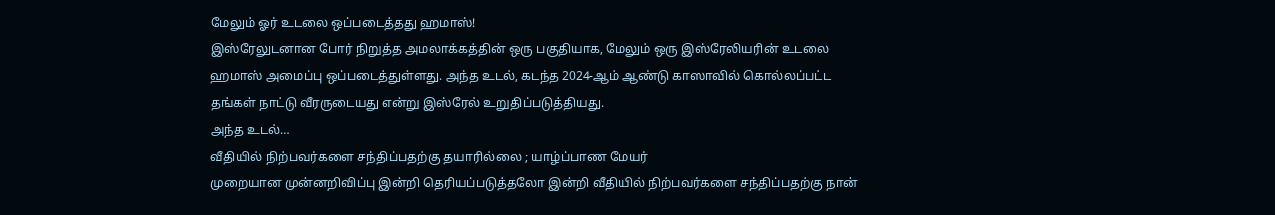மேலும் ஓர் உடலை ஒப்படைத்தது ஹமாஸ்!
இஸ்ரேலுடனான போர் நிறுத்த அமலாக்கத்தின் ஒரு பகுதியாக, மேலும் ஒரு இஸ்ரேலியரின் உடலை ஹமாஸ் அமைப்பு ஒப்படைத்துள்ளது. அந்த உடல், கடந்த 2024-ஆம் ஆண்டு காஸாவில் கொல்லப்பட்ட தங்கள் நாட்டு வீரருடையது என்று இஸ்ரேல் உறுதிப்படுத்தியது.
அந்த உடல்…
வீதியில் நிற்பவர்களை சந்திப்பதற்கு தயாரில்லை ; யாழ்ப்பாண மேயர்
முறையான முன்னறிவிப்பு இன்றி தெரியப்படுத்தலோ இன்றி வீதியில் நிற்பவர்களை சந்திப்பதற்கு நான்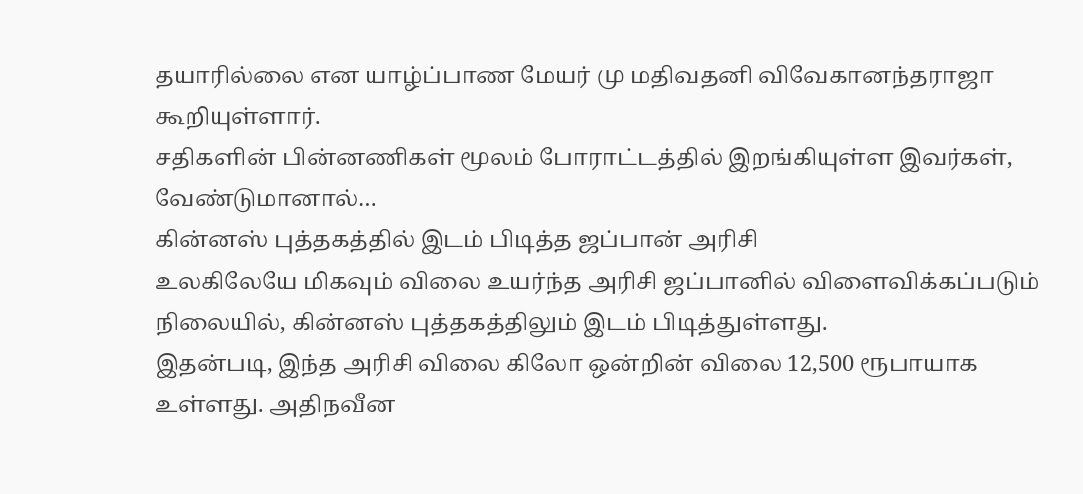தயாரில்லை என யாழ்ப்பாண மேயர் மு மதிவதனி விவேகானந்தராஜா கூறியுள்ளார்.
சதிகளின் பின்னணிகள் மூலம் போராட்டத்தில் இறங்கியுள்ள இவர்கள், வேண்டுமானால்…
கின்னஸ் புத்தகத்தில் இடம் பிடித்த ஜப்பான் அரிசி
உலகிலேயே மிகவும் விலை உயர்ந்த அரிசி ஜப்பானில் விளைவிக்கப்படும் நிலையில், கின்னஸ் புத்தகத்திலும் இடம் பிடித்துள்ளது.
இதன்படி, இந்த அரிசி விலை கிலோ ஒன்றின் விலை 12,500 ரூபாயாக உள்ளது. அதிநவீன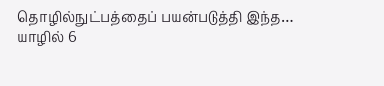தொழில்நுட்பத்தைப் பயன்படுத்தி இந்த…
யாழில் 6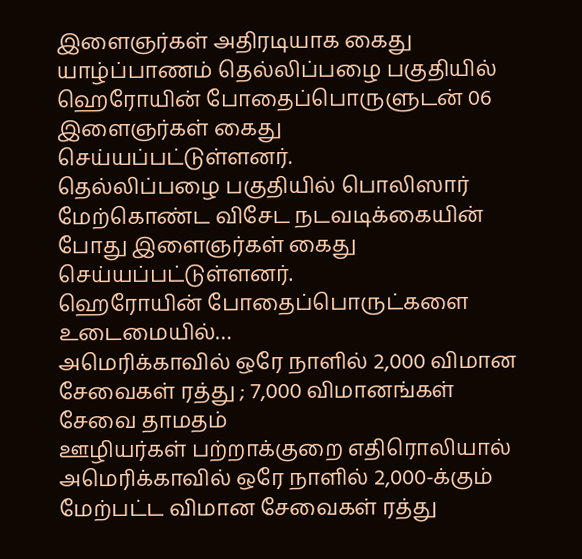இளைஞர்கள் அதிரடியாக கைது
யாழ்ப்பாணம் தெல்லிப்பழை பகுதியில் ஹெரோயின் போதைப்பொருளுடன் 06 இளைஞர்கள் கைது செய்யப்பட்டுள்ளனர்.
தெல்லிப்பழை பகுதியில் பொலிஸார் மேற்கொண்ட விசேட நடவடிக்கையின் போது இளைஞர்கள் கைது செய்யப்பட்டுள்ளனர்.
ஹெரோயின் போதைப்பொருட்களை உடைமையில்…
அமெரிக்காவில் ஒரே நாளில் 2,000 விமான சேவைகள் ரத்து ; 7,000 விமானங்கள் சேவை தாமதம்
ஊழியர்கள் பற்றாக்குறை எதிரொலியால் அமெரிக்காவில் ஒரே நாளில் 2,000-க்கும் மேற்பட்ட விமான சேவைகள் ரத்து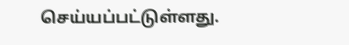செய்யப்பட்டுள்ளது.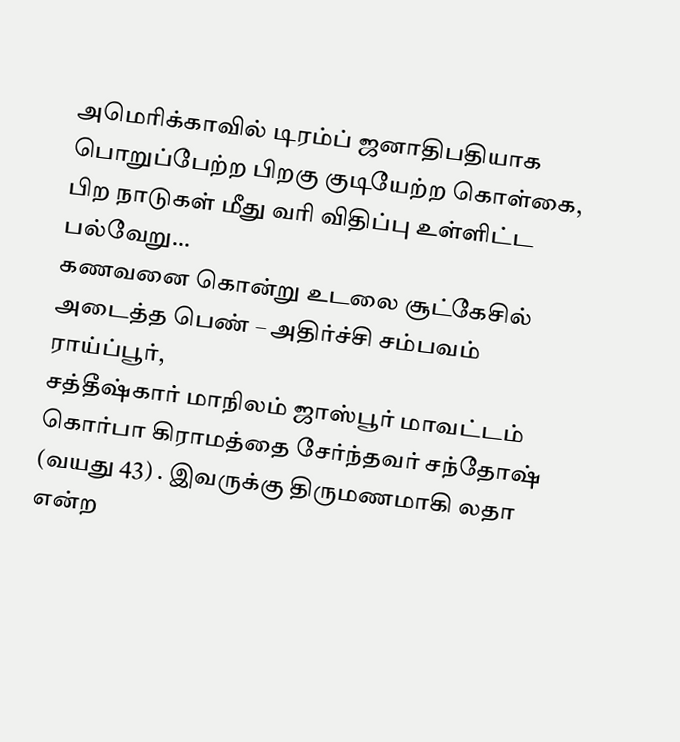அமெரிக்காவில் டிரம்ப் ஜனாதிபதியாக பொறுப்பேற்ற பிறகு குடியேற்ற கொள்கை, பிற நாடுகள் மீது வரி விதிப்பு உள்ளிட்ட பல்வேறு…
கணவனை கொன்று உடலை சூட்கேசில் அடைத்த பெண் – அதிர்ச்சி சம்பவம்
ராய்ப்பூர்,
சத்தீஷ்கார் மாநிலம் ஜாஸ்பூர் மாவட்டம் கொர்பா கிராமத்தை சேர்ந்தவர் சந்தோஷ் (வயது 43) . இவருக்கு திருமணமாகி லதா என்ற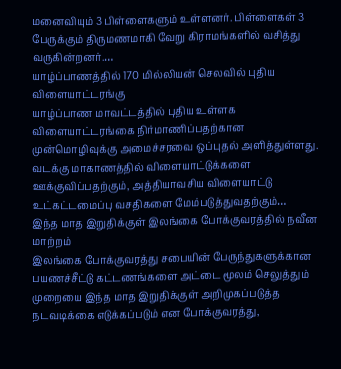மனைவியும் 3 பிள்ளைகளும் உள்ளனர். பிள்ளைகள் 3 பேருக்கும் திருமணமாகி வேறு கிராமங்களில் வசித்து வருகின்றனர்.…
யாழ்ப்பாணத்தில் 170 மில்லியன் செலவில் புதிய விளையாட்டரங்கு
யாழ்ப்பாண மாவட்டத்தில் புதிய உள்ளக விளையாட்டரங்கை நிர்மாணிப்பதற்கான முன்மொழிவுக்கு அமைச்சரவை ஒப்புதல் அளித்துள்ளது.
வடக்கு மாகாணத்தில் விளையாட்டுக்களை ஊக்குவிப்பதற்கும், அத்தியாவசிய விளையாட்டு உட்கட்டமைப்பு வசதிகளை மேம்படுத்துவதற்கும்…
இந்த மாத இறுதிக்குள் இலங்கை போக்குவரத்தில் நவீன மாற்றம்
இலங்கை போக்குவரத்து சபையின் பேருந்துகளுக்கான பயணச்சீட்டு கட்டணங்களை அட்டை மூலம் செலுத்தும் முறையை இந்த மாத இறுதிக்குள் அறிமுகப்படுத்த நடவடிக்கை எடுக்கப்படும் என போக்குவரத்து,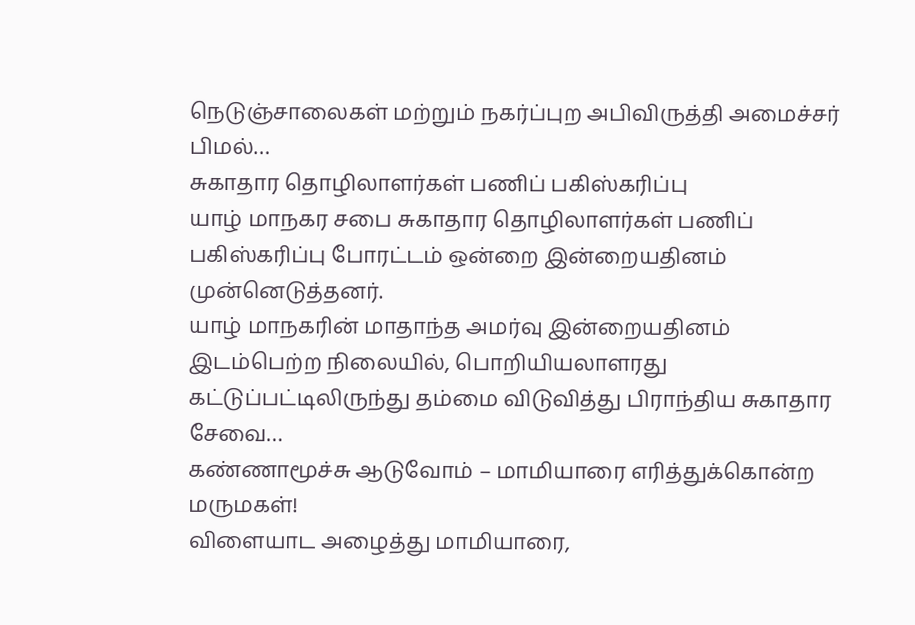நெடுஞ்சாலைகள் மற்றும் நகர்ப்புற அபிவிருத்தி அமைச்சர் பிமல்…
சுகாதார தொழிலாளர்கள் பணிப் பகிஸ்கரிப்பு
யாழ் மாநகர சபை சுகாதார தொழிலாளர்கள் பணிப் பகிஸ்கரிப்பு போரட்டம் ஒன்றை இன்றையதினம் முன்னெடுத்தனர்.
யாழ் மாநகரின் மாதாந்த அமர்வு இன்றையதினம் இடம்பெற்ற நிலையில், பொறியியலாளரது கட்டுப்பட்டிலிருந்து தம்மை விடுவித்து பிராந்திய சுகாதார சேவை…
கண்ணாமூச்சு ஆடுவோம் – மாமியாரை எரித்துக்கொன்ற மருமகள்!
விளையாட அழைத்து மாமியாரை,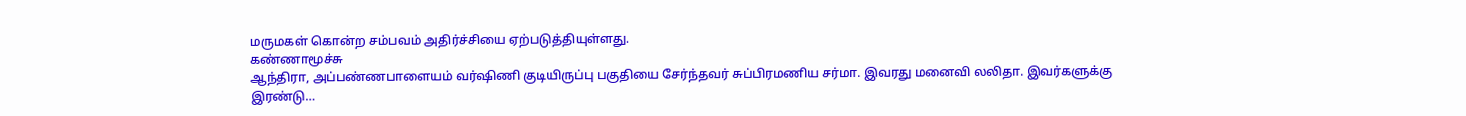மருமகள் கொன்ற சம்பவம் அதிர்ச்சியை ஏற்படுத்தியுள்ளது.
கண்ணாமூச்சு
ஆந்திரா, அப்பண்ணபாளையம் வர்ஷிணி குடியிருப்பு பகுதியை சேர்ந்தவர் சுப்பிரமணிய சர்மா. இவரது மனைவி லலிதா. இவர்களுக்கு இரண்டு…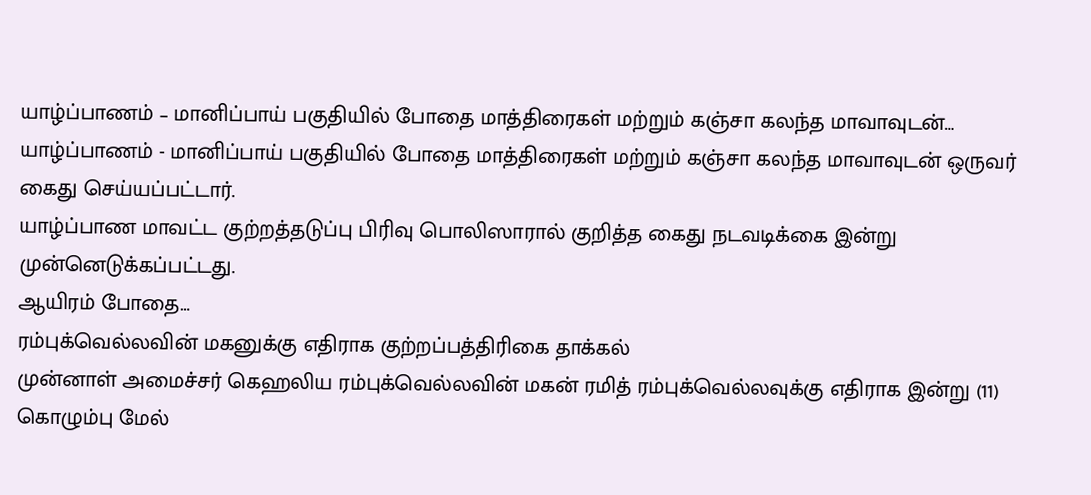யாழ்ப்பாணம் – மானிப்பாய் பகுதியில் போதை மாத்திரைகள் மற்றும் கஞ்சா கலந்த மாவாவுடன்…
யாழ்ப்பாணம் - மானிப்பாய் பகுதியில் போதை மாத்திரைகள் மற்றும் கஞ்சா கலந்த மாவாவுடன் ஒருவர் கைது செய்யப்பட்டார்.
யாழ்ப்பாண மாவட்ட குற்றத்தடுப்பு பிரிவு பொலிஸாரால் குறித்த கைது நடவடிக்கை இன்று முன்னெடுக்கப்பட்டது.
ஆயிரம் போதை…
ரம்புக்வெல்லவின் மகனுக்கு எதிராக குற்றப்பத்திரிகை தாக்கல்
முன்னாள் அமைச்சர் கெஹலிய ரம்புக்வெல்லவின் மகன் ரமித் ரம்புக்வெல்லவுக்கு எதிராக இன்று (11) கொழும்பு மேல்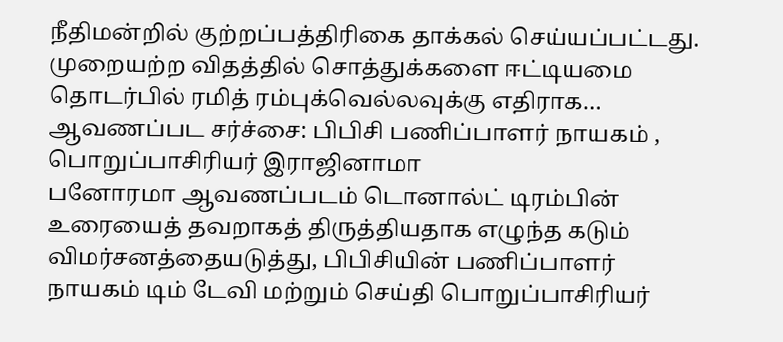நீதிமன்றில் குற்றப்பத்திரிகை தாக்கல் செய்யப்பட்டது.
முறையற்ற விதத்தில் சொத்துக்களை ஈட்டியமை தொடர்பில் ரமித் ரம்புக்வெல்லவுக்கு எதிராக…
ஆவணப்பட சர்ச்சை: பிபிசி பணிப்பாளர் நாயகம் , பொறுப்பாசிரியர் இராஜினாமா
பனோரமா ஆவணப்படம் டொனால்ட் டிரம்பின் உரையைத் தவறாகத் திருத்தியதாக எழுந்த கடும் விமர்சனத்தையடுத்து, பிபிசியின் பணிப்பாளர் நாயகம் டிம் டேவி மற்றும் செய்தி பொறுப்பாசிரியர்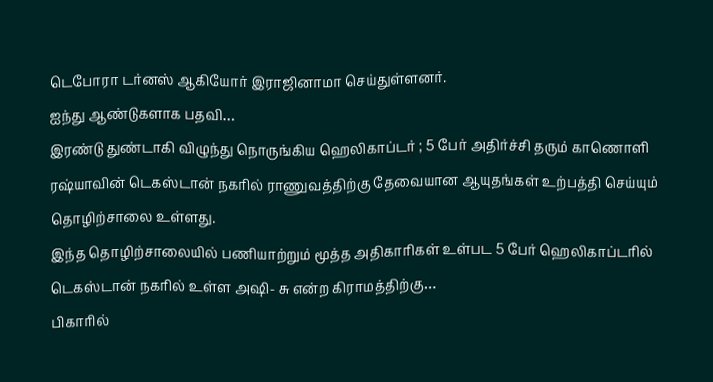டெபோரா டர்னஸ் ஆகியோர் இராஜினாமா செய்துள்ளனர்.
ஐந்து ஆண்டுகளாக பதவி…
இரண்டு துண்டாகி விழுந்து நொருங்கிய ஹெலிகாப்டர் ; 5 பேர் அதிர்ச்சி தரும் காணொளி
ரஷ்யாவின் டெகஸ்டான் நகரில் ராணுவத்திற்கு தேவையான ஆயுதங்கள் உற்பத்தி செய்யும் தொழிற்சாலை உள்ளது.
இந்த தொழிற்சாலையில் பணியாற்றும் மூத்த அதிகாரிகள் உள்பட 5 பேர் ஹெலிகாப்டரில் டெகஸ்டான் நகரில் உள்ள அஷி- சு என்ற கிராமத்திற்கு…
பிகாரில்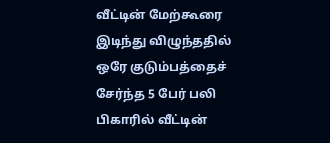வீட்டின் மேற்கூரை இடிந்து விழுந்ததில் ஒரே குடும்பத்தைச் சேர்ந்த 5 பேர் பலி
பிகாரில் வீட்டின்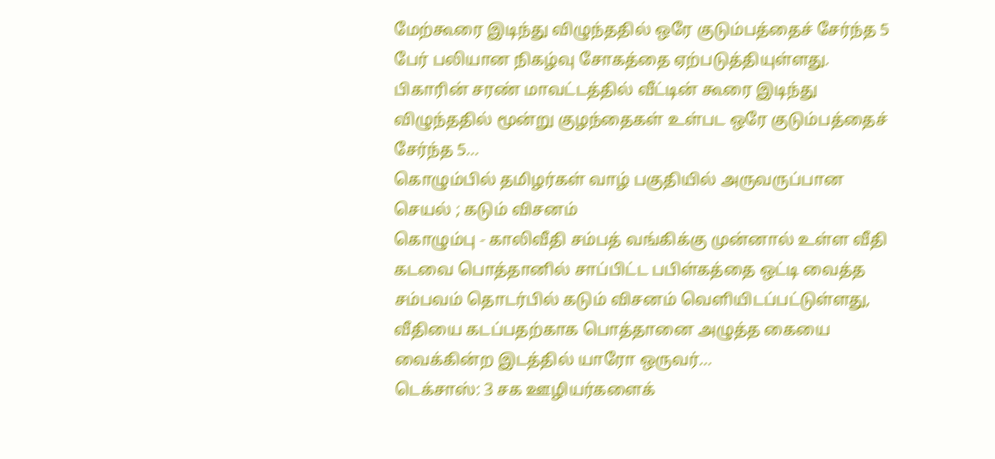மேற்கூரை இடிந்து விழுந்ததில் ஒரே குடும்பத்தைச் சேர்ந்த 5 பேர் பலியான நிகழ்வு சோகத்தை ஏற்படுத்தியுள்ளது.
பிகாரின் சரண் மாவட்டத்தில் வீட்டின் கூரை இடிந்து விழுந்ததில் மூன்று குழந்தைகள் உள்பட ஒரே குடும்பத்தைச் சேர்ந்த 5…
கொழும்பில் தமிழர்கள் வாழ் பகுதியில் அருவருப்பான செயல் ; கடும் விசனம்
கொழும்பு - காலிவீதி சம்பத் வங்கிக்கு முன்னால் உள்ள வீதி கடவை பொத்தானில் சாப்பிட்ட பபிள்கத்தை ஒட்டி வைத்த சம்பவம் தொடர்பில் கடும் விசனம் வெளியிடப்பட்டுள்ளது,
வீதியை கடப்பதற்காக பொத்தானை அழுத்த கையை வைக்கின்ற இடத்தில் யாரோ ஒருவர்…
டெக்சாஸ்: 3 சக ஊழியர்களைக்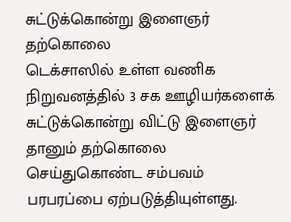சுட்டுக்கொன்று இளைஞர் தற்கொலை
டெக்சாஸில் உள்ள வணிக நிறுவனத்தில் 3 சக ஊழியர்களைக் சுட்டுக்கொன்று விட்டு இளைஞர் தானும் தற்கொலை செய்துகொண்ட சம்பவம் பரபரப்பை ஏற்படுத்தியுள்ளது.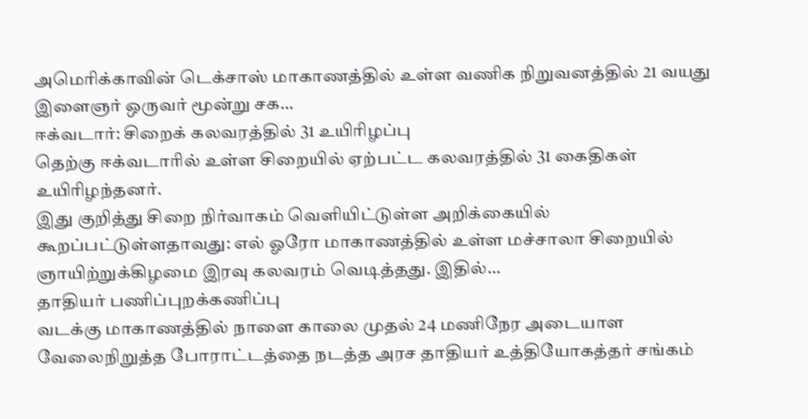அமெரிக்காவின் டெக்சாஸ் மாகாணத்தில் உள்ள வணிக நிறுவனத்தில் 21 வயது இளைஞர் ஒருவர் மூன்று சக…
ஈக்வடார்: சிறைக் கலவரத்தில் 31 உயிரிழப்பு
தெற்கு ஈக்வடாரில் உள்ள சிறையில் ஏற்பட்ட கலவரத்தில் 31 கைதிகள் உயிரிழந்தனர்.
இது குறித்து சிறை நிர்வாகம் வெளியிட்டுள்ள அறிக்கையில் கூறப்பட்டுள்ளதாவது: எல் ஓரோ மாகாணத்தில் உள்ள மச்சாலா சிறையில் ஞாயிற்றுக்கிழமை இரவு கலவரம் வெடித்தது. இதில்…
தாதியர் பணிப்புறக்கணிப்பு
வடக்கு மாகாணத்தில் நாளை காலை முதல் 24 மணிநேர அடையாள வேலைநிறுத்த போராட்டத்தை நடத்த அரச தாதியர் உத்தியோகத்தர் சங்கம்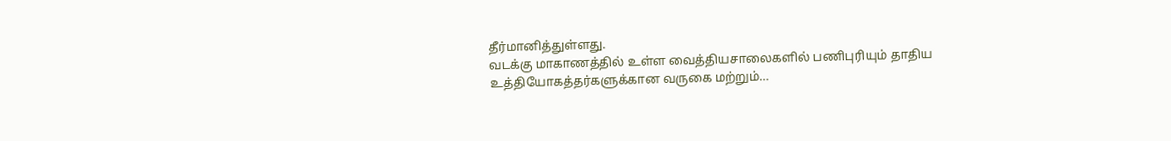தீர்மானித்துள்ளது.
வடக்கு மாகாணத்தில் உள்ள வைத்தியசாலைகளில் பணிபுரியும் தாதிய உத்தியோகத்தர்களுக்கான வருகை மற்றும்…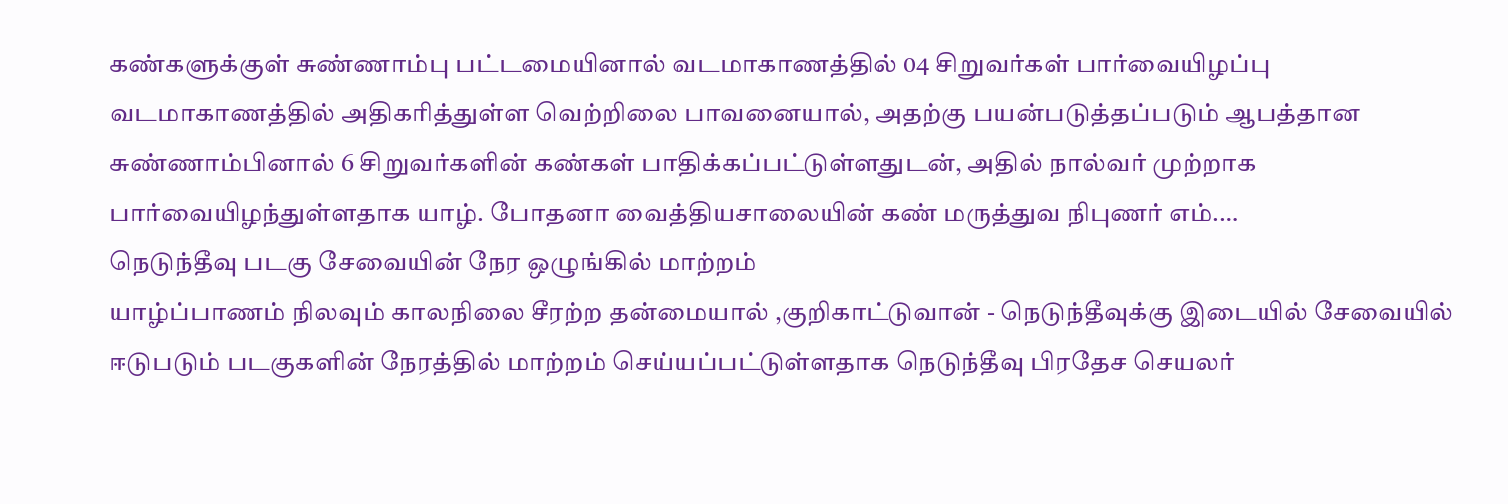கண்களுக்குள் சுண்ணாம்பு பட்டமையினால் வடமாகாணத்தில் 04 சிறுவர்கள் பார்வையிழப்பு
வடமாகாணத்தில் அதிகரித்துள்ள வெற்றிலை பாவனையால், அதற்கு பயன்படுத்தப்படும் ஆபத்தான சுண்ணாம்பினால் 6 சிறுவர்களின் கண்கள் பாதிக்கப்பட்டுள்ளதுடன், அதில் நால்வர் முற்றாக பார்வையிழந்துள்ளதாக யாழ். போதனா வைத்தியசாலையின் கண் மருத்துவ நிபுணர் எம்.…
நெடுந்தீவு படகு சேவையின் நேர ஒழுங்கில் மாற்றம்
யாழ்ப்பாணம் நிலவும் காலநிலை சீரற்ற தன்மையால் ,குறிகாட்டுவான் - நெடுந்தீவுக்கு இடையில் சேவையில் ஈடுபடும் படகுகளின் நேரத்தில் மாற்றம் செய்யப்பட்டுள்ளதாக நெடுந்தீவு பிரதேச செயலர்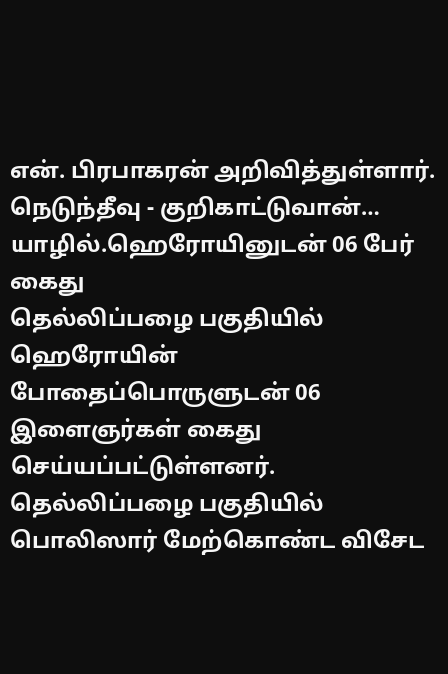என். பிரபாகரன் அறிவித்துள்ளார்.
நெடுந்தீவு - குறிகாட்டுவான்…
யாழில்.ஹெரோயினுடன் 06 பேர் கைது
தெல்லிப்பழை பகுதியில் ஹெரோயின் போதைப்பொருளுடன் 06 இளைஞர்கள் கைது செய்யப்பட்டுள்ளனர்.
தெல்லிப்பழை பகுதியில் பொலிஸார் மேற்கொண்ட விசேட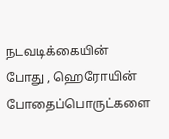நடவடிக்கையின் போது , ஹெரோயின் போதைப்பொருட்களை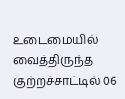உடைமையில் வைத்திருந்த குற்றச்சாட்டில் 06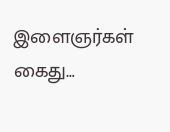இளைஞர்கள் கைது…